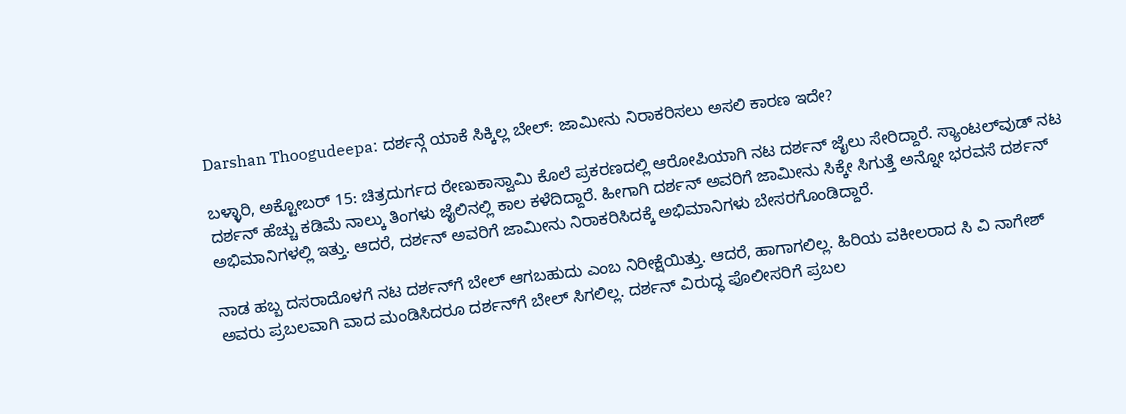Darshan Thoogudeepa: ದರ್ಶನ್ಗೆ ಯಾಕೆ ಸಿಕ್ಕಿಲ್ಲ ಬೇಲ್: ಜಾಮೀನು ನಿರಾಕರಿಸಲು ಅಸಲಿ ಕಾರಣ ಇದೇ?

ಬಳ್ಳಾರಿ, ಅಕ್ಟೋಬರ್‌ 15: ಚಿತ್ರದುರ್ಗದ ರೇಣುಕಾಸ್ವಾಮಿ ಕೊಲೆ ಪ್ರಕರಣದಲ್ಲಿ ಆರೋಪಿಯಾಗಿ ನಟ ದರ್ಶನ್ ಜೈಲು ಸೇರಿದ್ದಾರೆ. ಸ್ಯಾಂಟಲ್‌ವುಡ್‌ ನಟ ದರ್ಶನ್‌ ಹೆಚ್ಚು ಕಡಿಮೆ ನಾಲ್ಕು ತಿಂಗಳು ಜೈಲಿನಲ್ಲಿ ಕಾಲ ಕಳೆದಿದ್ದಾರೆ. ಹೀಗಾಗಿ ದರ್ಶನ್‌ ಅವರಿಗೆ ಜಾಮೀನು ಸಿಕ್ಕೇ ಸಿಗುತ್ತೆ ಅನ್ನೋ ಭರವಸೆ ದರ್ಶನ್ ಅಭಿಮಾನಿಗಳಲ್ಲಿ ಇತ್ತು. ಆದರೆ, ದರ್ಶನ್‌ ಅವರಿಗೆ ಜಾಮೀನು ನಿರಾಕರಿಸಿದಕ್ಕೆ ಅಭಿಮಾನಿಗಳು ಬೇಸರಗೊಂಡಿದ್ದಾರೆ.

ನಾಡ ಹಬ್ಬ ದಸರಾದೊಳಗೆ ನಟ ದರ್ಶನ್‌ಗೆ ಬೇಲ್ ಆಗಬಹುದು ಎಂಬ ನಿರೀಕ್ಷೆಯಿತ್ತು. ಆದರೆ, ಹಾಗಾಗಲಿಲ್ಲ. ಹಿರಿಯ ವಕೀಲರಾದ ಸಿ ವಿ ನಾಗೇಶ್ ಅವರು ಪ್ರಬಲವಾಗಿ ವಾದ ಮಂಡಿಸಿದರೂ ದರ್ಶನ್‌ಗೆ ಬೇಲ್ ಸಿಗಲಿಲ್ಲ. ದರ್ಶನ್ ವಿರುದ್ಧ ಪೊಲೀಸರಿಗೆ ಪ್ರಬಲ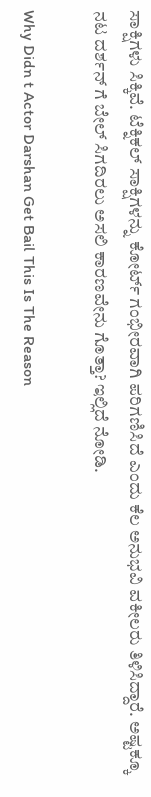ಸಾಕ್ಷಿಗಳು ಸಿಕ್ಕಿವೆ. ಟೆಕ್ನಿಕಲ್ ಸಾಕ್ಷಿಗಳನ್ನು ಕೋರ್ಟ್ ಗಂಭೀರವಾಗಿ ಪರಿಗಣಿಸಿದೆ ಎಂದು ಕೆಲ ಅನುಭವಿ ವಕೀಲರು ತಿಳಿಸಿದ್ದಾರೆ. ಅಷ್ಟಕ್ಕೂ ನಟ ದರ್ಶನ್‌ ಗೆ ಬೇಲ್‌ ಸಿಗದಿರಲು ಅಸಲಿ ಕಾರಣವೇನು ಗೊತ್ತಾ? ಇಲ್ಲಿದೆ ನೋಡಿ.

Why Didn t Actor Darshan Get Bail This Is The Reason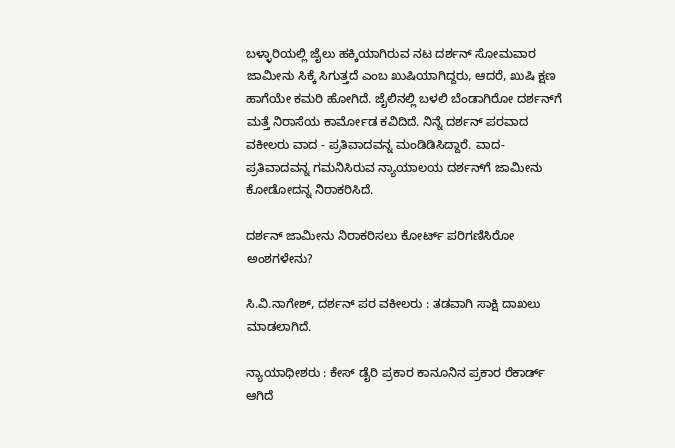ಬಳ್ಳಾರಿಯಲ್ಲಿ ಜೈಲು ಹಕ್ಕಿಯಾಗಿರುವ ನಟ ದರ್ಶನ್ ಸೋಮವಾರ ಜಾಮೀನು ಸಿಕ್ಕೆ ಸಿಗುತ್ತದೆ ಎಂಬ ಖುಷಿಯಾಗಿದ್ದರು, ಆದರೆ, ಖುಷಿ ಕ್ಷಣ ಹಾಗೆಯೇ ಕಮರಿ ಹೋಗಿದೆ. ಜೈಲಿನಲ್ಲಿ ಬಳಲಿ ಬೆಂಡಾಗಿರೋ ದರ್ಶನ್‌ಗೆ ಮತ್ತೆ ನಿರಾಸೆಯ ಕಾರ್ಮೋಡ ಕವಿದಿದೆ. ನಿನ್ನೆ ದರ್ಶನ್‌ ಪರವಾದ ವಕೀಲರು ವಾದ - ಪ್ರತಿವಾದವನ್ನ ಮಂಡಿಡಿಸಿದ್ದಾರೆ. ವಾದ- ಪ್ರತಿವಾದವನ್ನ ಗಮನಿಸಿರುವ ನ್ಯಾಯಾಲಯ ದರ್ಶನ್‌ಗೆ ಜಾಮೀನು ಕೋಡೋದನ್ನ ನಿರಾಕರಿಸಿದೆ.

ದರ್ಶನ್‌ ಜಾಮೀನು ನಿರಾಕರಿಸಲು ಕೋರ್ಟ್‌ ಪರಿಗಣಿಸಿರೋ ಅಂಶಗಳೇನು?

ಸಿ.ವಿ.ನಾಗೇಶ್, ದರ್ಶನ್ ಪರ ವಕೀಲರು : ತಡವಾಗಿ ಸಾಕ್ಷಿ ದಾಖಲು ಮಾಡಲಾಗಿದೆ.

ನ್ಯಾಯಾಧೀಶರು : ಕೇಸ್‌ ಡೈರಿ ಪ್ರಕಾರ ಕಾನೂನಿನ ಪ್ರಕಾರ ರೆಕಾರ್ಡ್‌ ಆಗಿದೆ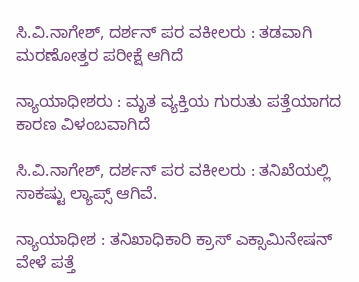ಸಿ.ವಿ.ನಾಗೇಶ್, ದರ್ಶನ್ ಪರ ವಕೀಲರು : ತಡವಾಗಿ ಮರಣೋತ್ತರ ಪರೀಕ್ಷೆ ಆಗಿದೆ

ನ್ಯಾಯಾಧೀಶರು : ಮೃತ ವ್ಯಕ್ತಿಯ ಗುರುತು ಪತ್ತೆಯಾಗದ ಕಾರಣ ವಿಳಂಬವಾಗಿದೆ

ಸಿ.ವಿ.ನಾಗೇಶ್, ದರ್ಶನ್ ಪರ ವಕೀಲರು : ತನಿಖೆಯಲ್ಲಿ ಸಾಕಷ್ಟು ಲ್ಯಾಪ್ಸ್ ಆಗಿವೆ.

ನ್ಯಾಯಾಧೀಶ : ತನಿಖಾಧಿಕಾರಿ ಕ್ರಾಸ್ ಎಕ್ಸಾಮಿನೇಷನ್ ವೇಳೆ ಪತ್ತೆ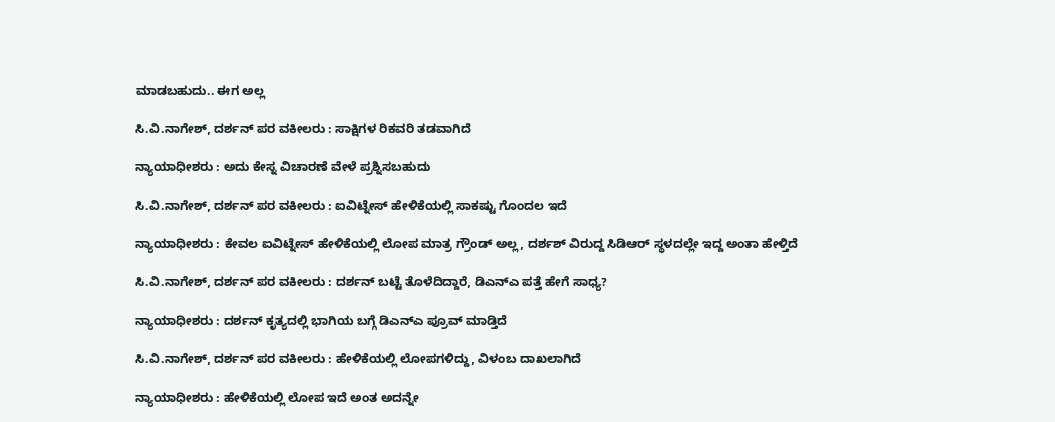ಮಾಡಬಹುದು.. ಈಗ ಅಲ್ಲ

ಸಿ.ವಿ.ನಾಗೇಶ್, ದರ್ಶನ್ ಪರ ವಕೀಲರು : ಸಾಕ್ಷಿಗಳ ರಿಕವರಿ ತಡವಾಗಿದೆ

ನ್ಯಾಯಾಧೀಶರು : ಅದು ಕೇಸ್ನ ವಿಚಾರಣೆ ವೇಳೆ ಪ್ರಶ್ನಿಸಬಹುದು

ಸಿ.ವಿ.ನಾಗೇಶ್, ದರ್ಶನ್ ಪರ ವಕೀಲರು : ಐವಿಟ್ನೇಸ್ ಹೇಳಿಕೆಯಲ್ಲಿ ಸಾಕಷ್ಟು ಗೊಂದಲ ಇದೆ

ನ್ಯಾಯಾಧೀಶರು : ಕೇವಲ ಐವಿಟ್ನೇಸ್ ಹೇಳಿಕೆಯಲ್ಲಿ ಲೋಪ ಮಾತ್ರ ಗ್ರೌಂಡ್ ಅಲ್ಲ, ದರ್ಶಶ್ ವಿರುದ್ದ ಸಿಡಿಆರ್ ಸ್ಥಳದಲ್ಲೇ ಇದ್ದ ಅಂತಾ ಹೇಳ್ತಿದೆ

ಸಿ.ವಿ.ನಾಗೇಶ್, ದರ್ಶನ್ ಪರ ವಕೀಲರು : ದರ್ಶನ್ ಬಟ್ಟೆ ತೊಳೆದಿದ್ದಾರೆ, ಡಿಎನ್ಎ ಪತ್ತೆ ಹೇಗೆ ಸಾಧ್ಯ?

ನ್ಯಾಯಾಧೀಶರು : ದರ್ಶನ್ ಕೃತ್ಯದಲ್ಲಿ ಭಾಗಿಯ ಬಗ್ಗೆ ಡಿಎನ್ಎ ಪ್ರೂವ್ ಮಾಡ್ತಿದೆ

ಸಿ.ವಿ.ನಾಗೇಶ್, ದರ್ಶನ್ ಪರ ವಕೀಲರು : ಹೇಳಿಕೆಯಲ್ಲಿ ಲೋಪಗಳಿದ್ದು, ವಿಳಂಬ ದಾಖಲಾಗಿದೆ

ನ್ಯಾಯಾಧೀಶರು : ಹೇಳಿಕೆಯಲ್ಲಿ ಲೋಪ ಇದೆ ಅಂತ ಅದನ್ನೇ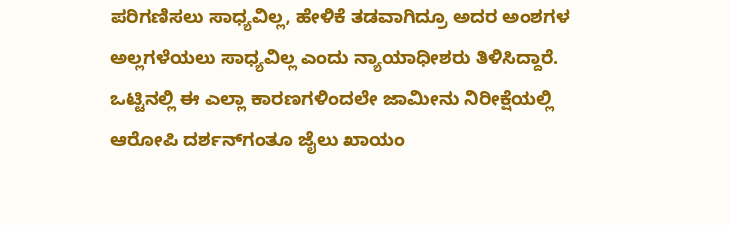ಪರಿಗಣಿಸಲು ಸಾಧ್ಯವಿಲ್ಲ, ಹೇಳಿಕೆ ತಡವಾಗಿದ್ರೂ ಅದರ ಅಂಶಗಳ ಅಲ್ಲಗಳೆಯಲು ಸಾಧ್ಯವಿಲ್ಲ ಎಂದು ನ್ಯಾಯಾಧೀಶರು ತಿಳಿಸಿದ್ದಾರೆ. ಒಟ್ಟಿನಲ್ಲಿ ಈ ಎಲ್ಲಾ ಕಾರಣಗಳಿಂದಲೇ ಜಾಮೀನು ನಿರೀಕ್ಷೆಯಲ್ಲಿ ಆರೋಪಿ ದರ್ಶನ್‌ಗಂತೂ ಜೈಲು ಖಾಯಂ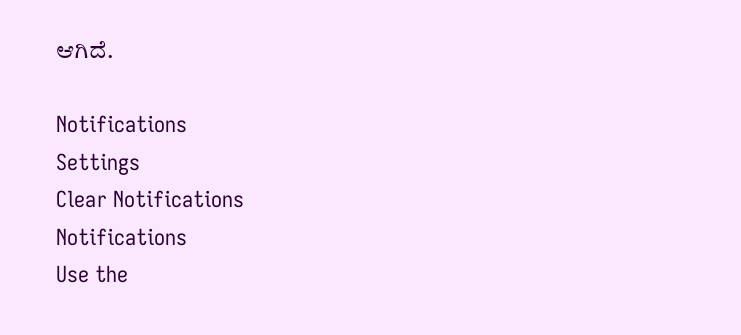ಆಗಿದೆ.

Notifications
Settings
Clear Notifications
Notifications
Use the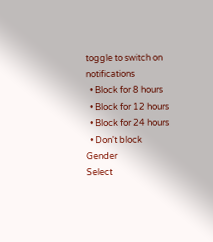toggle to switch on notifications
  • Block for 8 hours
  • Block for 12 hours
  • Block for 24 hours
  • Don't block
Gender
Select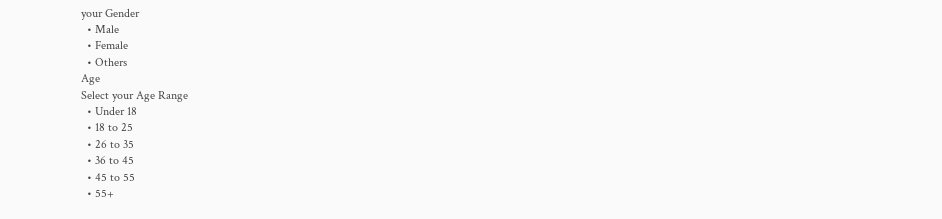your Gender
  • Male
  • Female
  • Others
Age
Select your Age Range
  • Under 18
  • 18 to 25
  • 26 to 35
  • 36 to 45
  • 45 to 55
  • 55+